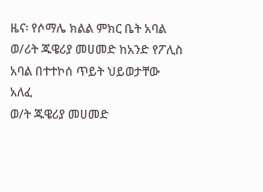ዜና፡ የሶማሌ ክልል ምክር ቤት አባል ወ/ሪት ጁዌሪያ መሀመድ ከአንድ የፖሊስ አባል በተተኮሰ ጥይት ህይወታቸው አለፈ
ወ/ት ጁዌሪያ መሀመድ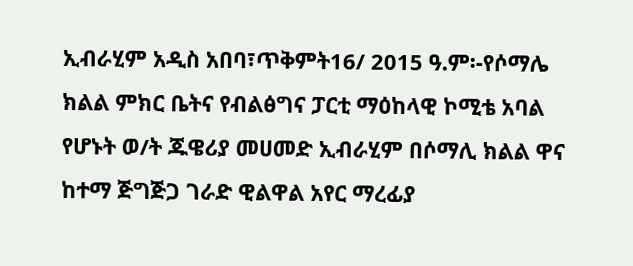ኢብራሂም አዲስ አበባ፣ጥቅምት16/ 2015 ዓ.ም፡-የሶማሌ ክልል ምክር ቤትና የብልፅግና ፓርቲ ማዕከላዊ ኮሚቴ አባል የሆኑት ወ/ት ጁዌሪያ መሀመድ ኢብራሂም በሶማሊ ክልል ዋና ከተማ ጅግጅጋ ገራድ ዊልዋል አየር ማረፊያ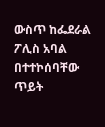ውስጥ ከፌደራል ፖሊስ አባል በተተኮሰባቸው ጥይት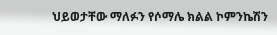ህይወታቸው ማለፉን የሶማሌ ክልል ኮምንኬሽን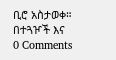ቢሮ አስታወቀ። በተጓዦች እና
0 Comments